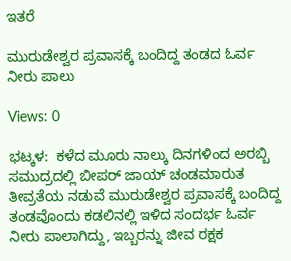ಇತರೆ

ಮುರುಡೇಶ್ವರ ಪ್ರವಾಸಕ್ಕೆ ಬಂದಿದ್ದ ತಂಡದ ಓರ್ವ ನೀರು ಪಾಲು

Views: 0

ಭಟ್ಕಳ:  ಕಳೆದ ಮೂರು ನಾಲ್ಕು ದಿನಗಳಿಂದ ಅರಬ್ಬಿ ಸಮುದ್ರದಲ್ಲಿ ಬೀಪರ್ ಜಾಯ್ ಚಂಡಮಾರುತ ತೀವ್ರತೆಯ ನಡುವೆ ಮುರುಡೇಶ್ವರ ಪ್ರವಾಸಕ್ಕೆ ಬಂದಿದ್ದ ತಂಡವೊಂದು ಕಡಲಿನಲ್ಲಿ ಇಳಿದ ಸಂದರ್ಭ ಓರ್ವ ನೀರು ಪಾಲಾಗಿದ್ದು, ಇಬ್ಬರನ್ನು ಜೀವ ರಕ್ಷಕ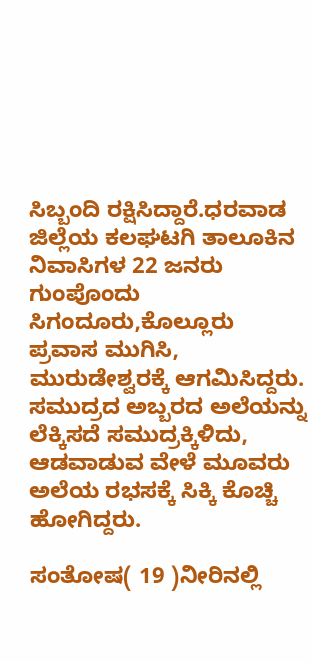ಸಿಬ್ಬಂದಿ ರಕ್ಷಿಸಿದ್ದಾರೆ.ಧರವಾಡ ಜಿಲ್ಲೆಯ ಕಲಘಟಗಿ ತಾಲೂಕಿನ ನಿವಾಸಿಗಳ 22 ಜನರು ಗುಂಪೊಂದು ಸಿಗಂದೂರು,ಕೊಲ್ಲೂರು ಪ್ರವಾಸ ಮುಗಿಸಿ, ಮುರುಡೇಶ್ವರಕ್ಕೆ ಆಗಮಿಸಿದ್ದರು. ಸಮುದ್ರದ ಅಬ್ಬರದ ಅಲೆಯನ್ನು ಲೆಕ್ಕಿಸದೆ ಸಮುದ್ರಕ್ಕಿಳಿದು, ಆಡವಾಡುವ ವೇಳೆ ಮೂವರು ಅಲೆಯ ರಭಸಕ್ಕೆ ಸಿಕ್ಕಿ ಕೊಚ್ಚಿ ಹೋಗಿದ್ದರು.

ಸಂತೋಷ( 19 )ನೀರಿನಲ್ಲಿ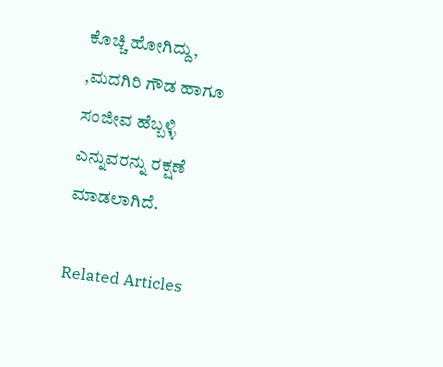ಕೊಚ್ಚಿ ಹೋಗಿದ್ದು, ,ಮದಗಿರಿ ಗೌಡ ಹಾಗೂ ಸಂಜೀವ ಹೆಬ್ಬಳ್ಳಿ ಎನ್ನುವರನ್ನು ರಕ್ಷಣೆ ಮಾಡಲಾಗಿದೆ.

Related Articles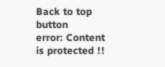Back to top button
error: Content is protected !!